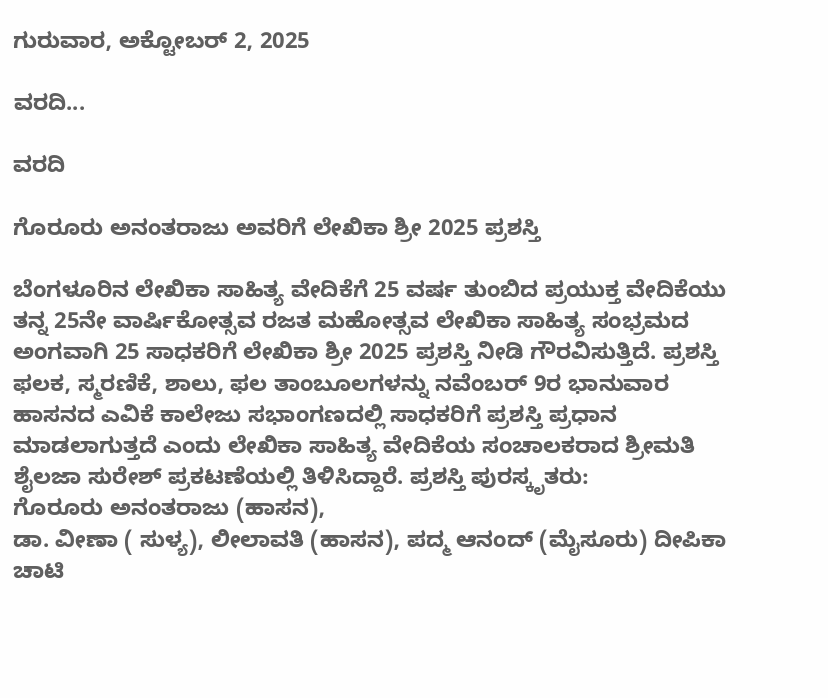ಗುರುವಾರ, ಅಕ್ಟೋಬರ್ 2, 2025

ವರದಿ...

ವರದಿ

ಗೊರೂರು ಅನಂತರಾಜು ಅವರಿಗೆ ಲೇಖಿಕಾ ಶ್ರೀ 2025 ಪ್ರಶಸ್ತಿ

ಬೆಂಗಳೂರಿನ ಲೇಖಿಕಾ ಸಾಹಿತ್ಯ ವೇದಿಕೆಗೆ 25 ವರ್ಷ ತುಂಬಿದ ಪ್ರಯುಕ್ತ ವೇದಿಕೆಯು ತನ್ನ 25ನೇ ವಾರ್ಷಿಕೋತ್ಸವ ರಜತ ಮಹೋತ್ಸವ ಲೇಖಿಕಾ ಸಾಹಿತ್ಯ ಸಂಭ್ರಮದ ಅಂಗವಾಗಿ 25 ಸಾಧಕರಿಗೆ ಲೇಖಿಕಾ ಶ್ರೀ 2025 ಪ್ರಶಸ್ತಿ ನೀಡಿ ಗೌರವಿಸುತ್ತಿದೆ. ಪ್ರಶಸ್ತಿ ಫಲಕ, ಸ್ಮರಣಿಕೆ, ಶಾಲು, ಫಲ ತಾಂಬೂಲಗಳನ್ನು ನವೆಂಬರ್ 9ರ ಭಾನುವಾರ ಹಾಸನದ ಎವಿಕೆ ಕಾಲೇಜು ಸಭಾಂಗಣದಲ್ಲಿ ಸಾಧಕರಿಗೆ ಪ್ರಶಸ್ತಿ ಪ್ರಧಾನ ಮಾಡಲಾಗುತ್ತದೆ ಎಂದು ಲೇಖಿಕಾ ಸಾಹಿತ್ಯ ವೇದಿಕೆಯ ಸಂಚಾಲಕರಾದ ಶ್ರೀಮತಿ ಶೈಲಜಾ ಸುರೇಶ್ ಪ್ರಕಟಣೆಯಲ್ಲಿ ತಿಳಿಸಿದ್ದಾರೆ. ಪ್ರಶಸ್ತಿ ಪುರಸ್ಕೃತರು:
ಗೊರೂರು ಅನಂತರಾಜು (ಹಾಸನ),
ಡಾ. ವೀಣಾ ( ಸುಳ್ಯ), ಲೀಲಾವತಿ (ಹಾಸನ), ಪದ್ಮ ಆನಂದ್ (ಮೈಸೂರು) ದೀಪಿಕಾ ಚಾಟಿ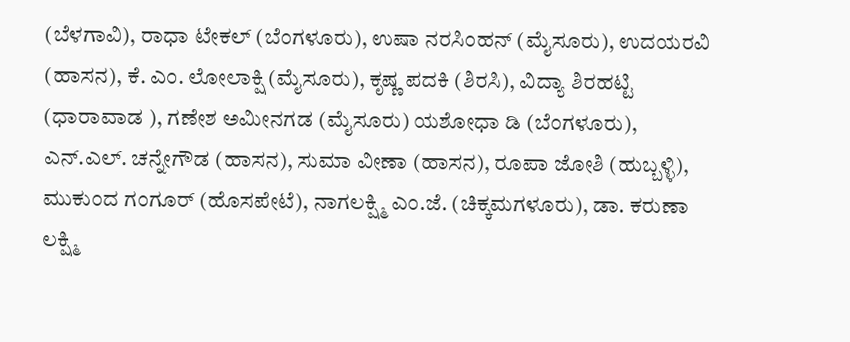(ಬೆಳಗಾವಿ), ರಾಧಾ ಟೇಕಲ್ (ಬೆಂಗಳೂರು), ಉಷಾ ನರಸಿಂಹನ್ (ಮೈಸೂರು), ಉದಯರವಿ (ಹಾಸನ), ಕೆ. ಎಂ. ಲೋಲಾಕ್ಷಿ (ಮೈಸೂರು), ಕೃಷ್ಣ ಪದಕಿ (ಶಿರಸಿ), ವಿದ್ಯಾ ಶಿರಹಟ್ಟಿ (ಧಾರಾವಾಡ ), ಗಣೇಶ ಅಮೀನಗಡ (ಮೈಸೂರು) ಯಶೋಧಾ ಡಿ (ಬೆಂಗಳೂರು), ಎನ್.ಎಲ್. ಚನ್ನೇಗೌಡ (ಹಾಸನ), ಸುಮಾ ವೀಣಾ (ಹಾಸನ), ರೂಪಾ ಜೋಶಿ (ಹುಬ್ಬಳ್ಳಿ), ಮುಕುಂದ ಗಂಗೂರ್ (ಹೊಸಪೇಟೆ), ನಾಗಲಕ್ಷ್ಮಿ ಎಂ.ಜೆ. (ಚಿಕ್ಕಮಗಳೂರು), ಡಾ. ಕರುಣಾ ಲಕ್ಷ್ಮಿ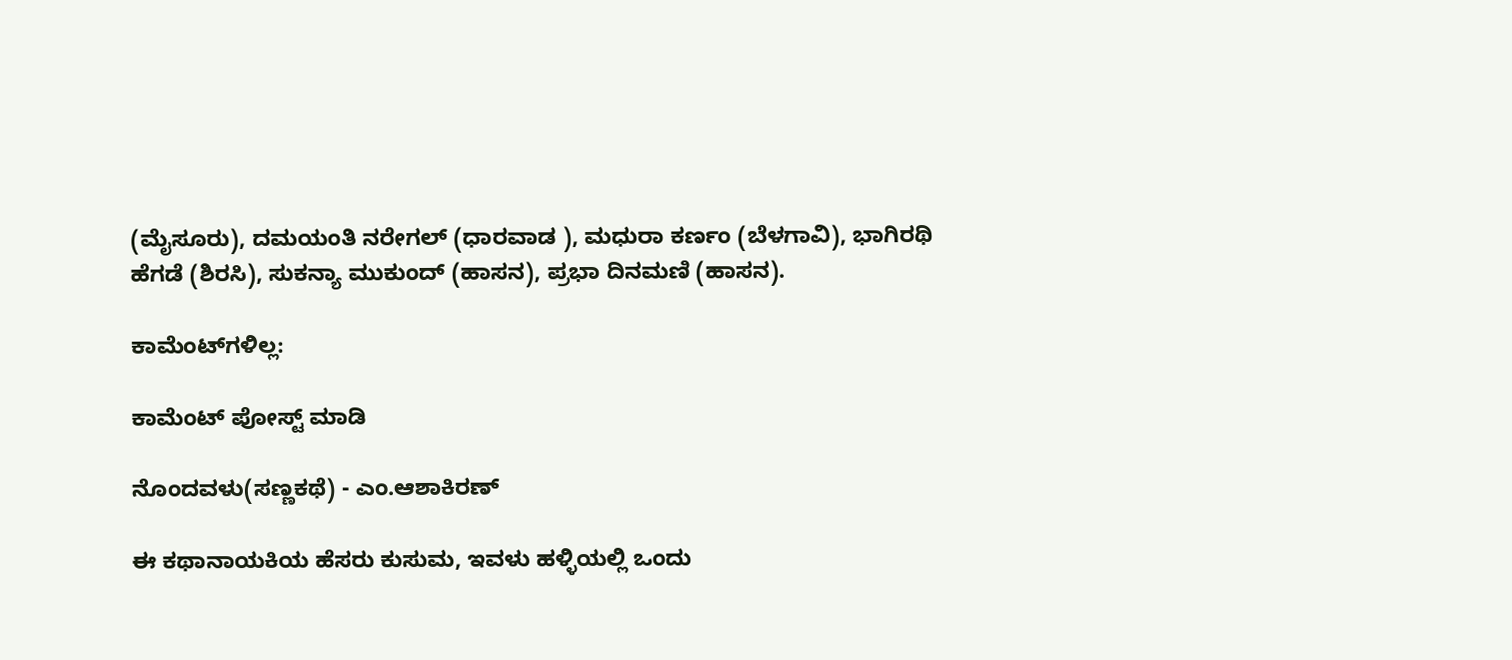(ಮೈಸೂರು), ದಮಯಂತಿ ನರೇಗಲ್ (ಧಾರವಾಡ ), ಮಧುರಾ ಕರ್ಣಂ (ಬೆಳಗಾವಿ), ಭಾಗಿರಥಿ ಹೆಗಡೆ (ಶಿರಸಿ), ಸುಕನ್ಯಾ ಮುಕುಂದ್ (ಹಾಸನ), ಪ್ರಭಾ ದಿನಮಣಿ (ಹಾಸನ).

ಕಾಮೆಂಟ್‌ಗಳಿಲ್ಲ:

ಕಾಮೆಂಟ್‌‌ ಪೋಸ್ಟ್‌ ಮಾಡಿ

ನೊಂದವಳು(ಸಣ್ಣಕಥೆ) - ಎಂ.ಆಶಾಕಿರಣ್

ಈ ಕಥಾನಾಯಕಿಯ ಹೆಸರು ಕುಸುಮ, ಇವಳು ಹಳ್ಳಿಯಲ್ಲಿ ಒಂದು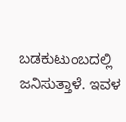ಬಡಕುಟುಂಬದಲ್ಲಿ ಜನಿಸುತ್ತಾಳೆ. ಇವಳ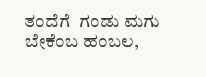ತಂದೆಗೆ  ಗಂಡು ಮಗು ಬೇಕೆಂಬ ಹಂಬಲ,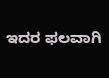ಇದರ ಫಲವಾಗಿ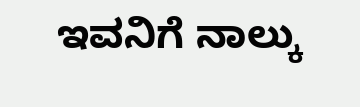ಇವನಿಗೆ ನಾಲ್ಕು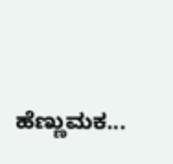ಹೆಣ್ಣುಮಕ...